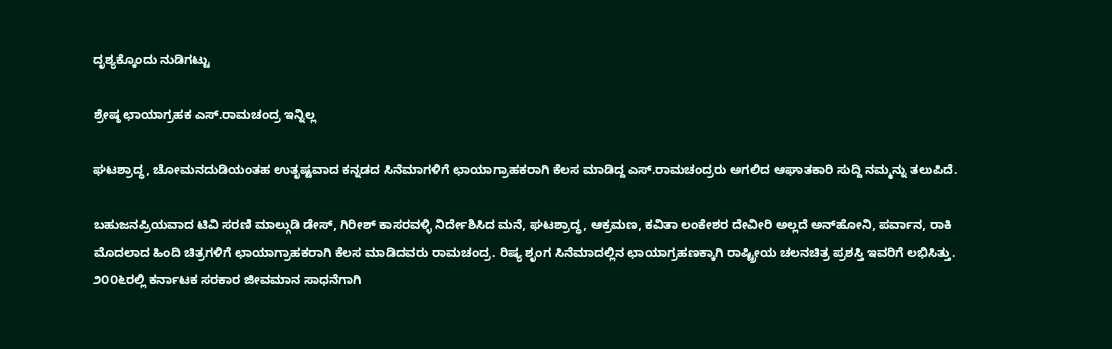ದೃಶ್ಯಕ್ಕೊಂದು ನುಡಿಗಟ್ಟು

ಶ್ರೇಷ್ಠ ಛಾಯಾಗ್ರಹಕ ಎಸ್.ರಾಮಚಂದ್ರ ಇನ್ನಿಲ್ಲ

ಘಟಶ್ರಾದ್ಧ, ಚೋಮನದುಡಿಯಂತಹ ಉತೃಷ್ಟವಾದ ಕನ್ನಡದ ಸಿನೆಮಾಗಳಿಗೆ ಛಾಯಾಗ್ರಾಹಕರಾಗಿ ಕೆಲಸ ಮಾಡಿದ್ದ ಎಸ್.ರಾಮಚಂದ್ರರು ಅಗಲಿದ ಆಘಾತಕಾರಿ ಸುದ್ದಿ ನಮ್ಮನ್ನು ತಲುಪಿದೆ.

ಬಹುಜನಪ್ರಿಯವಾದ ಟಿವಿ ಸರಣಿ ಮಾಲ್ಗುಡಿ ಡೇಸ್, ಗಿರೀಶ್ ಕಾಸರವಳ್ಳಿ ನಿರ್ದೇಶಿಸಿದ ಮನೆ, ಘಟಶ್ರಾದ್ಧ, ಆಕ್ರಮಣ, ಕವಿತಾ ಲಂಕೇಶರ ದೇವೀರಿ ಅಲ್ಲದೆ ಅನ್‌ಹೋನಿ, ಪರ್ವಾನ, ರಾಕಿ ಮೊದಲಾದ ಹಿಂದಿ ಚಿತ್ರಗಳಿಗೆ ಛಾಯಾಗ್ರಾಹಕರಾಗಿ ಕೆಲಸ ಮಾಡಿದವರು ರಾಮಚಂದ್ರ. ರಿಷ್ಯ ಶೃಂಗ ಸಿನೆಮಾದಲ್ಲಿನ ಛಾಯಾಗ್ರಹಣಕ್ಕಾಗಿ ರಾಷ್ಟ್ರೀಯ ಚಲನಚಿತ್ರ ಪ್ರಶಸ್ತಿ ಇವರಿಗೆ ಲಭಿಸಿತ್ತು. ೨೦೦೬ರಲ್ಲಿ ಕರ್ನಾಟಕ ಸರಕಾರ ಜೀವಮಾನ ಸಾಧನೆಗಾಗಿ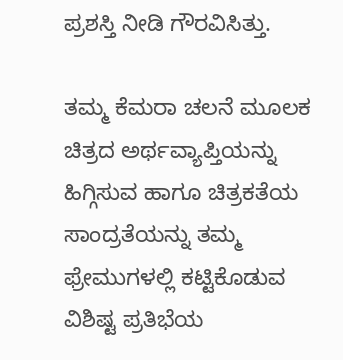ಪ್ರಶಸ್ತಿ ನೀಡಿ ಗೌರವಿಸಿತ್ತು.

ತಮ್ಮ ಕೆಮರಾ ಚಲನೆ ಮೂಲಕ ಚಿತ್ರದ ಅರ್ಥವ್ಯಾಪ್ತಿಯನ್ನು ಹಿಗ್ಗಿಸುವ ಹಾಗೂ ಚಿತ್ರಕತೆಯ ಸಾಂದ್ರತೆಯನ್ನು ತಮ್ಮ ಫ್ರೇಮುಗಳಲ್ಲಿ ಕಟ್ಟಿಕೊಡುವ ವಿಶಿಷ್ಟ ಪ್ರತಿಭೆಯ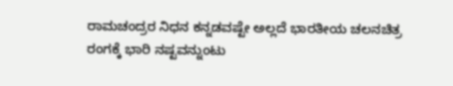ರಾಮಚಂದ್ರರ ನಿಧನ ಕನ್ನಡವಷ್ಟೇ ಅಲ್ಲದೆ ಭಾರತೀಯ ಚಲನಚಿತ್ರ ರಂಗಕ್ಕೆ ಭಾರಿ ನಷ್ಟವನ್ನುಂಟು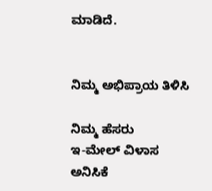ಮಾಡಿದೆ.


ನಿಮ್ಮ ಅಭಿಪ್ರಾಯ ತಿಳಿಸಿ

ನಿಮ್ಮ ಹೆಸರು
ಇ-ಮೇಲ್ ವಿಳಾಸ
ಅನಿಸಿಕೆ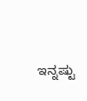ಇನ್ನಷ್ಟು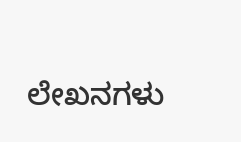ಲೇಖನಗಳು